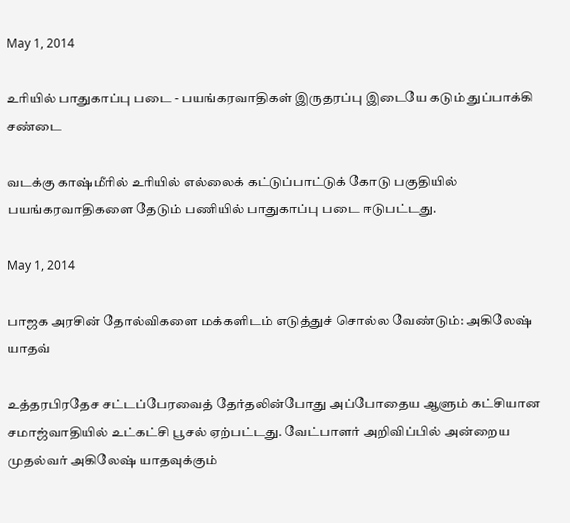May 1, 2014

உரியில் பாதுகாப்பு படை - பயங்கரவாதிகள் இருதரப்பு இடையே கடும் துப்பாக்கி சண்டை

வடக்கு காஷ்மீரில் உரியில் எல்லைக் கட்டுப்பாட்டுக் கோடு பகுதியில் பயங்கரவாதிகளை தேடும் பணியில் பாதுகாப்பு படை ஈடுபட்டது.

May 1, 2014

பாஜக அரசின் தோல்விகளை மக்களிடம் எடுத்துச் சொல்ல வேண்டும்: அகிலேஷ் யாதவ்

உத்தரபிரதேச சட்டப்பேரவைத் தேர்தலின்போது அப்போதைய ஆளும் கட்சியான சமாஜ்வாதியில் உட்கட்சி பூசல் ஏற்பட்டது. வேட்பாளர் அறிவிப்பில் அன்றைய முதல்வர் அகிலேஷ் யாதவுக்கும்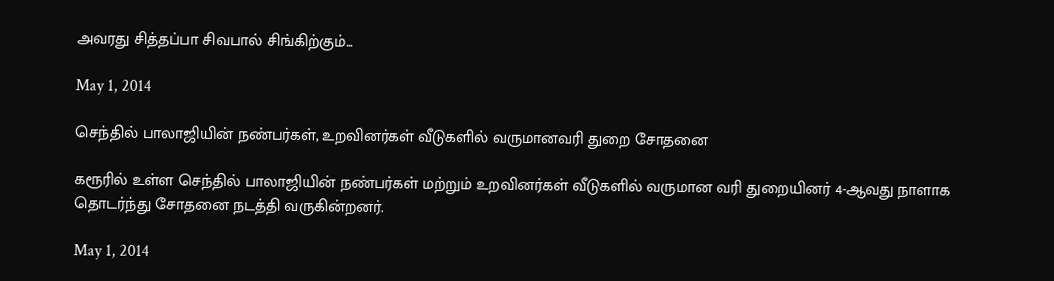அவரது சித்தப்பா சிவபால் சிங்கிற்கும்...

May 1, 2014

செந்தில் பாலாஜியின் நண்பர்கள், உறவினர்கள் வீடுகளில் வருமானவரி துறை சோதனை

கரூரில் உள்ள செந்தில் பாலாஜியின் நண்பர்கள் மற்றும் உறவினர்கள் வீடுகளில் வருமான வரி துறையினர் 4-ஆவது நாளாக தொடர்ந்து சோதனை நடத்தி வருகின்றனர்.

May 1, 2014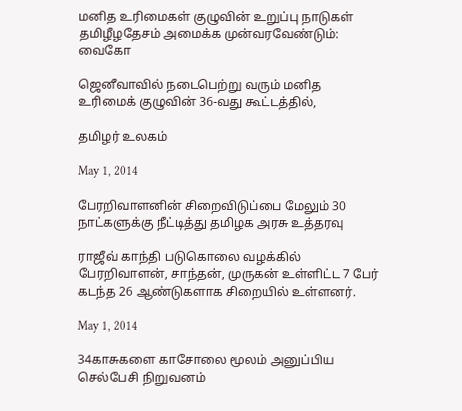மனித உரிமைகள் குழுவின் உறுப்பு நாடுகள் தமிழீழதேசம் அமைக்க முன்வரவேண்டும்: வைகோ

ஜெனீவாவில் நடைபெற்று வரும் மனித உரிமைக் குழுவின் 36-வது கூட்டத்தில்,

தமிழர் உலகம்

May 1, 2014

பேரறிவாளனின் சிறைவிடுப்பை மேலும் 30 நாட்களுக்கு நீட்டித்து தமிழக அரசு உத்தரவு

ராஜீவ் காந்தி படுகொலை வழக்கில் பேரறிவாளன், சாந்தன், முருகன் உள்ளிட்ட 7 பேர் கடந்த 26 ஆண்டுகளாக சிறையில் உள்ளனர்.

May 1, 2014

34காசுகளை காசோலை மூலம் அனுப்பிய செல்பேசி நிறுவனம்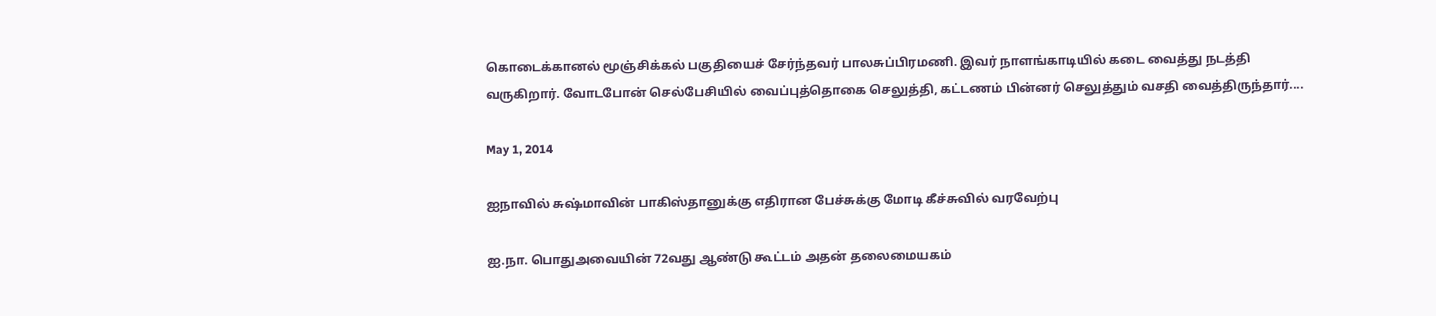கொடைக்கானல் மூஞ்சிக்கல் பகுதியைச் சேர்ந்தவர் பாலசுப்பிரமணி. இவர் நாளங்காடியில் கடை வைத்து நடத்தி வருகிறார். வோடபோன் செல்பேசியில் வைப்புத்தொகை செலுத்தி, கட்டணம் பின்னர் செலுத்தும் வசதி வைத்திருந்தார்....

May 1, 2014

ஐநாவில் சுஷ்மாவின் பாகிஸ்தானுக்கு எதிரான பேச்சுக்கு மோடி கீச்சுவில் வரவேற்பு

ஐ.நா. பொதுஅவையின் 72வது ஆண்டு கூட்டம் அதன் தலைமையகம்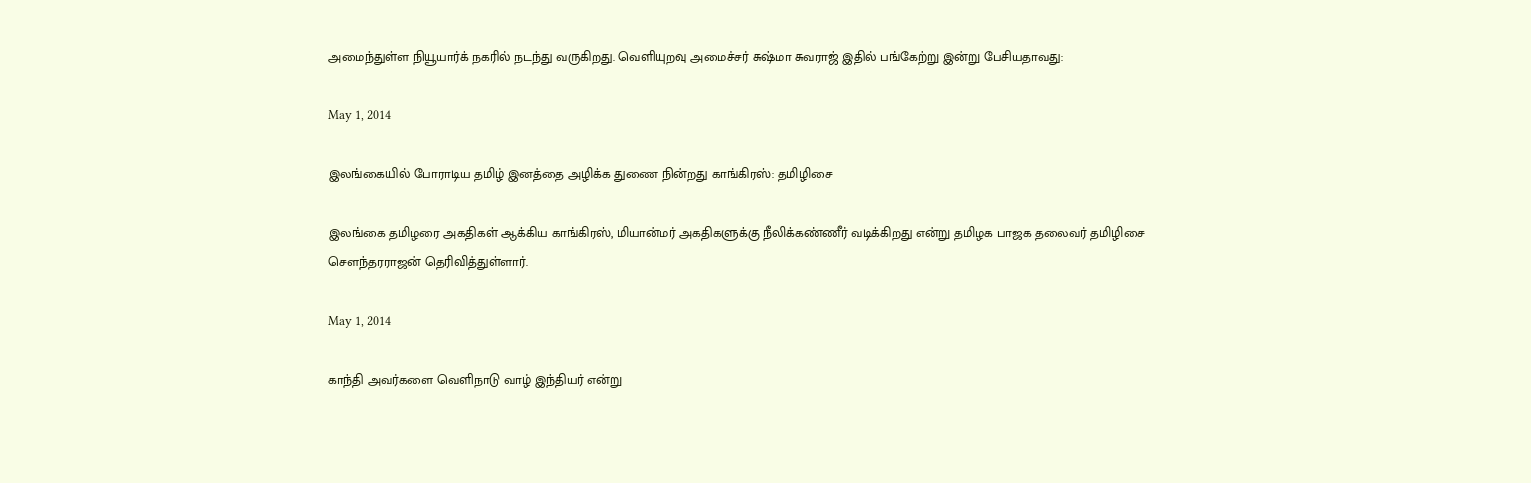அமைந்துள்ள நியூயார்க் நகரில் நடந்து வருகிறது. வெளியுறவு அமைச்சர் சுஷ்மா சுவராஜ் இதில் பங்கேற்று இன்று பேசியதாவது:

May 1, 2014

இலங்கையில் போராடிய தமிழ் இனத்தை அழிக்க துணை நின்றது காங்கிரஸ்: தமிழிசை

இலங்கை தமிழரை அகதிகள் ஆக்கிய காங்கிரஸ், மியான்மர் அகதிகளுக்கு நீலிக்கண்ணீர் வடிக்கிறது என்று தமிழக பாஜக தலைவர் தமிழிசை சௌந்தரராஜன் தெரிவித்துள்ளார்.

May 1, 2014

காந்தி அவர்களை வெளிநாடு வாழ் இந்தியர் என்று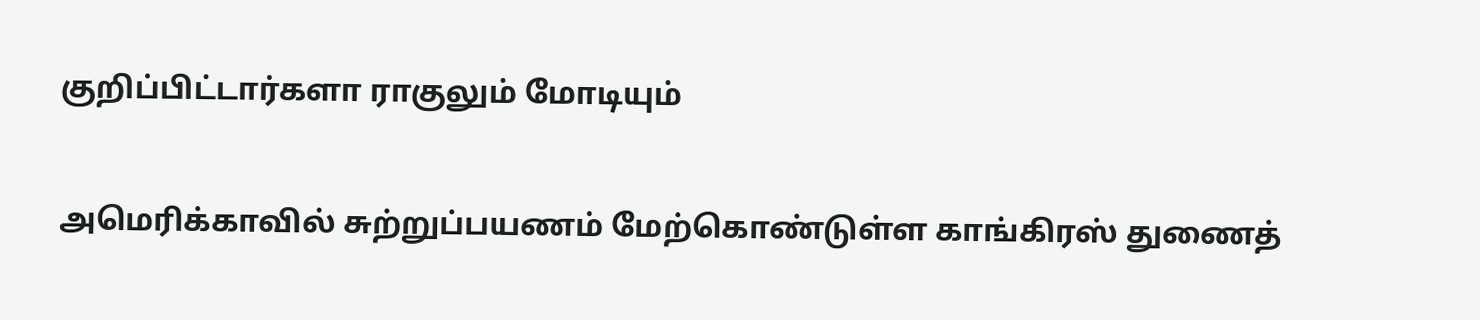குறிப்பிட்டார்களா ராகுலும் மோடியும்

அமெரிக்காவில் சுற்றுப்பயணம் மேற்கொண்டுள்ள காங்கிரஸ் துணைத்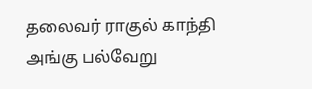தலைவர் ராகுல் காந்தி அங்கு பல்வேறு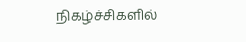நிகழ்ச்சிகளில்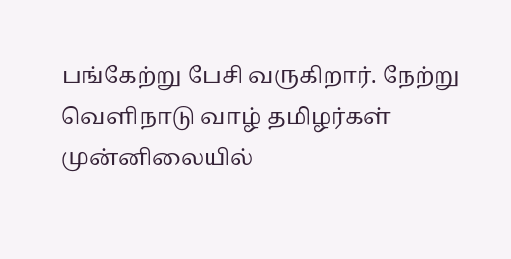பங்கேற்று பேசி வருகிறார். நேற்று வெளிநாடு வாழ் தமிழர்கள் முன்னிலையில்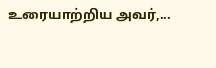உரையாற்றிய அவர்,...